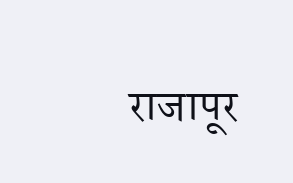राजापूर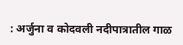: अर्जुना व कोदवली नदीपात्रातील गाळ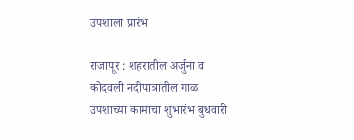उपशाला प्रारंभ

राजापूर : शहरातील अर्जुना व कोदवली नदीपात्रातील गाळ उपशाच्या कामाचा शुभारंभ बुधवारी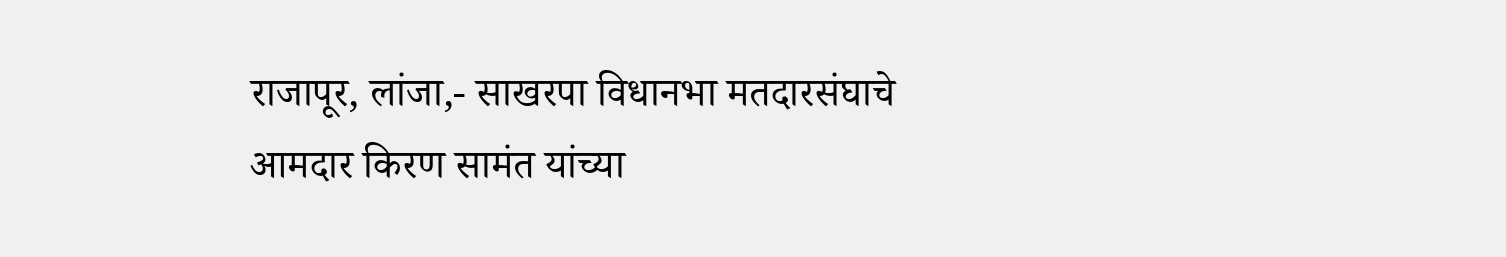राजापूर, लांजा,- साखरपा विधानभा मतदारसंघाचे आमदार किरण सामंत यांच्या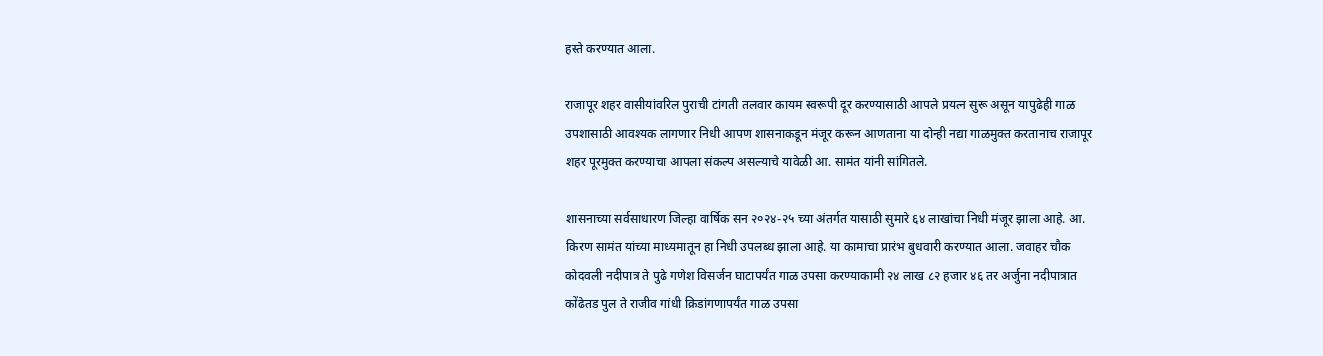हस्ते करण्यात आला.

राजापूर शहर वासीयांवरिल पुराची टांगती तलवार कायम स्वरूपी दूर करण्यासाठी आपले प्रयत्न सुरू असून यापुढेही गाळ उपशासाठी आवश्यक लागणार निधी आपण शासनाकडून मंजूर करून आणताना या दोन्ही नद्या गाळमुक्त करतानाच राजापूर शहर पूरमुक्त करण्याचा आपला संकल्प असल्याचे यावेळी आ. सामंत यांनी सांगितले.

शासनाच्या सर्वसाधारण जिल्हा वार्षिक सन २०२४-२५ च्या अंतर्गत यासाठी सुमारे ६४ लाखांचा निधी मंजूर झाला आहे. आ. किरण सामंत यांच्या माध्यमातून हा निधी उपलब्ध झाला आहे. या कामाचा प्रारंभ बुधवारी करण्यात आला. जवाहर चौक कोदवली नदीपात्र ते पुढे गणेश विसर्जन घाटापर्यंत गाळ उपसा करण्याकामी २४ लाख ८२ हजार ४६ तर अर्जुना नदीपात्रात कोंढेतड पुल ते राजीव गांधी क्रिडांगणापर्यंत गाळ उपसा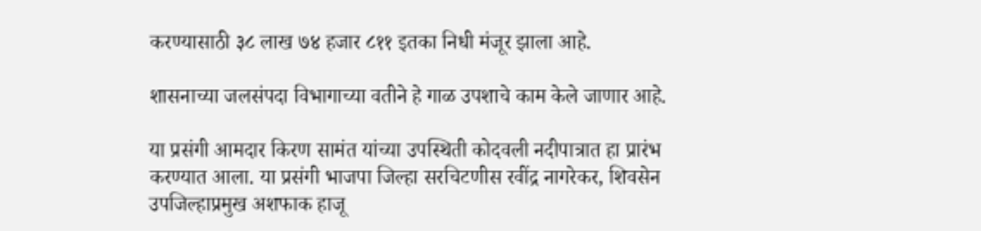करण्यासाठी ३८ लाख ७४ हजार ८११ इतका निधी मंजूर झाला आहे.

शासनाच्या जलसंपदा विभागाच्या वतीने हे गाळ उपशाचे काम केले जाणार आहे.

या प्रसंगी आमदार किरण सामंत यांच्या उपस्थिती कोदवली नदीपात्रात हा प्रारंभ करण्यात आला. या प्रसंगी भाजपा जिल्हा सरचिटणीस रवींद्र नागरेकर, शिवसेन उपजिल्हाप्रमुख अशफाक हाजू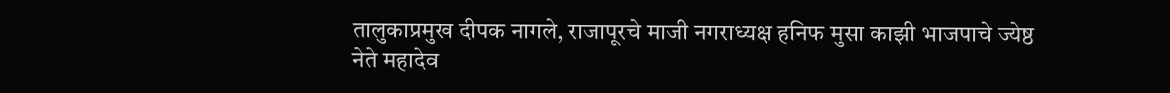तालुकाप्रमुख दीपक नागले, राजापूरचे माजी नगराध्यक्ष हनिफ मुसा काझी भाजपाचे ज्येष्ठ नेते महादेव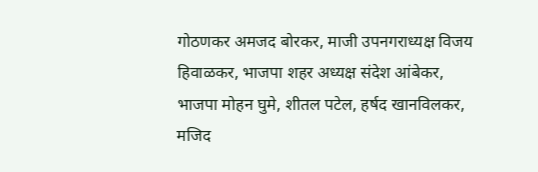गोठणकर अमजद बोरकर, माजी उपनगराध्यक्ष विजय हिवाळकर, भाजपा शहर अध्यक्ष संदेश आंबेकर, भाजपा मोहन घुमे, शीतल पटेल, हर्षद खानविलकर, मजिद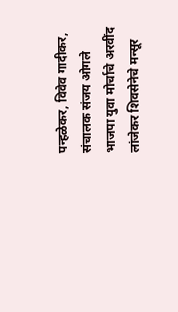पन्हळेकर, विवेव गादीकर, संचालक संजय ओगले भाजपा युवा मोर्चाचे अरवींद लांजेकर शिवसेनेचे मन्सूर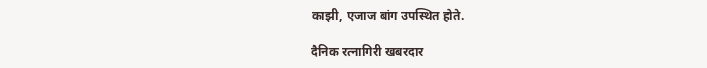काझी, एजाज बांग उपस्थित होते.

दैनिक रत्नागिरी खबरदार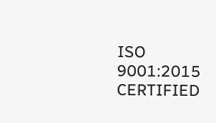ISO 9001:2015 CERTIFIED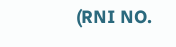(RNI NO.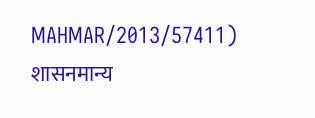MAHMAR/2013/57411)
शासनमान्य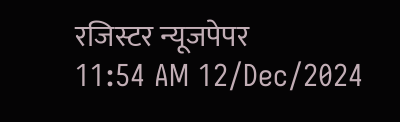रजिस्टर न्यूजपेपर
11:54 AM 12/Dec/2024